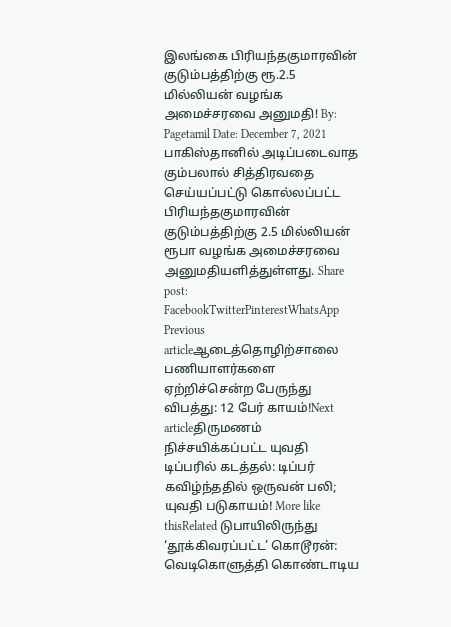இலங்கை பிரியந்தகுமாரவின் குடும்பத்திற்கு ரூ.2.5 மில்லியன் வழங்க அமைச்சரவை அனுமதி! By: Pagetamil Date: December 7, 2021 பாகிஸ்தானில் அடிப்படைவாத கும்பலால் சித்திரவதை செய்யப்பட்டு கொல்லப்பட்ட பிரியந்தகுமாரவின் குடும்பத்திற்கு 2.5 மில்லியன் ரூபா வழங்க அமைச்சரவை அனுமதியளித்துள்ளது. Share post: FacebookTwitterPinterestWhatsApp Previous articleஆடைத்தொழிற்சாலை பணியாளர்களை ஏற்றிச்சென்ற பேருந்து விபத்து: 12 பேர் காயம்!Next articleதிருமணம் நிச்சயிக்கப்பட்ட யுவதி டிப்பரில் கடத்தல்: டிப்பர் கவிழ்ந்ததில் ஒருவன் பலி; யுவதி படுகாயம்! More like thisRelated டுபாயிலிருந்து ‘தூக்கிவரப்பட்ட’ கொடூரன்: வெடிகொளுத்தி கொண்டாடிய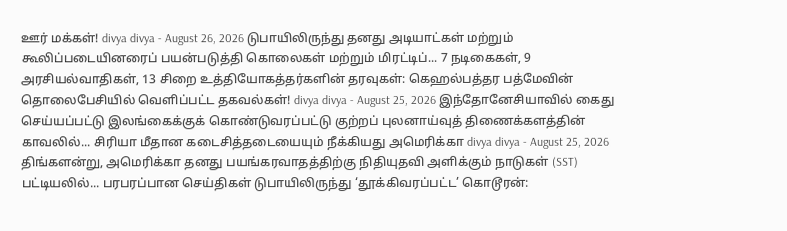ஊர் மக்கள்! divya divya - August 26, 2026 டுபாயிலிருந்து தனது அடியாட்கள் மற்றும் கூலிப்படையினரைப் பயன்படுத்தி கொலைகள் மற்றும் மிரட்டிப்... 7 நடிகைகள், 9 அரசியல்வாதிகள், 13 சிறை உத்தியோகத்தர்களின் தரவுகள்: கெஹல்பத்தர பத்மேவின் தொலைபேசியில் வெளிப்பட்ட தகவல்கள்! divya divya - August 25, 2026 இந்தோனேசியாவில் கைது செய்யப்பட்டு இலங்கைக்குக் கொண்டுவரப்பட்டு குற்றப் புலனாய்வுத் திணைக்களத்தின் காவலில்... சிரியா மீதான கடைசித்தடையையும் நீக்கியது அமெரிக்கா divya divya - August 25, 2026 திங்களன்று, அமெரிக்கா தனது பயங்கரவாதத்திற்கு நிதியுதவி அளிக்கும் நாடுகள் (SST) பட்டியலில்... பரபரப்பான செய்திகள் டுபாயிலிருந்து ‘தூக்கிவரப்பட்ட’ கொடூரன்: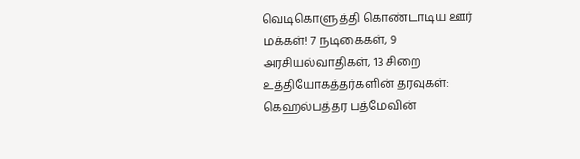வெடிகொளுத்தி கொண்டாடிய ஊர் மக்கள்! 7 நடிகைகள், 9 அரசியல்வாதிகள், 13 சிறை உத்தியோகத்தர்களின் தரவுகள்: கெஹல்பத்தர பத்மேவின்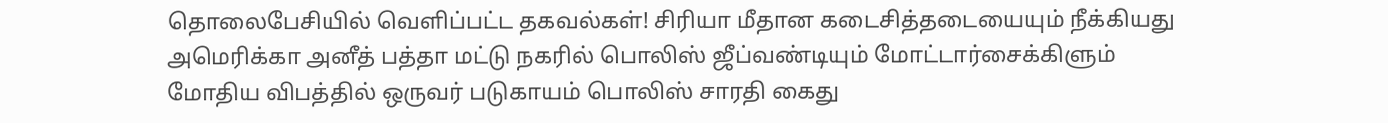தொலைபேசியில் வெளிப்பட்ட தகவல்கள்! சிரியா மீதான கடைசித்தடையையும் நீக்கியது அமெரிக்கா அனீத் பத்தா மட்டு நகரில் பொலிஸ் ஜீப்வண்டியும் மோட்டார்சைக்கிளும் மோதிய விபத்தில் ஒருவர் படுகாயம் பொலிஸ் சாரதி கைது